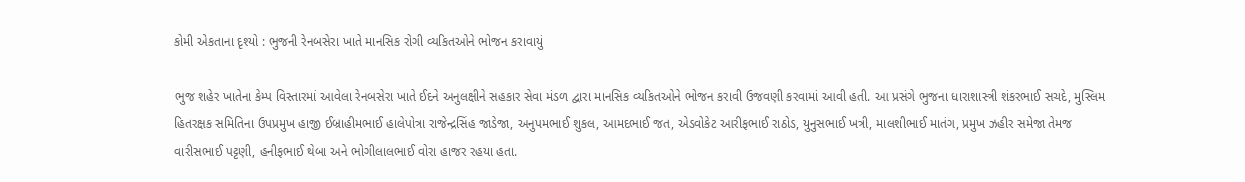કોમી એકતાના દૃશ્યો : ભુજની રેનબસેરા ખાતે માનસિક રોગી વ્યકિતઓને ભોજન કરાવાયું

ભુજ શહેર ખાતેના કેમ્પ વિસ્તારમાં આવેલા રેનબસેરા ખાતે ઈદને અનુલક્ષીને સહકાર સેવા મંડળ દ્વારા માનસિક વ્યકિતઓને ભોજન કરાવી ઉજવણી કરવામાં આવી હતી. આ પ્રસંગે ભુજના ધારાશાસ્ત્રી શંકરભાઈ સચદે, મુસ્લિમ હિતરક્ષક સમિતિના ઉપપ્રમુખ હાજી ઈબ્રાહીમભાઈ હાલેપોત્રા રાજેન્દ્રસિંહ જાડેજા, અનુપમભાઈ શુકલ, આમદભાઈ જત, એડવોકેટ આરીફભાઈ રાઠોડ, યુનુસભાઈ ખત્રી, માલશીભાઈ માતંગ, પ્રમુખ ઝહીર સમેજા તેમજ વારીસભાઈ પટ્ટણી, હનીફભાઈ થેબા અને ભોગીલાલભાઈ વોરા હાજર રહયા હતા.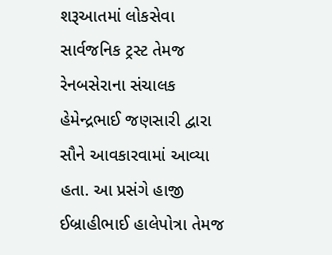શરૂઆતમાં લોકસેવા સાર્વજનિક ટ્રસ્ટ તેમજ રેનબસેરાના સંચાલક હેમેન્દ્રભાઈ જણસારી દ્વારા સૌને આવકારવામાં આવ્યા હતા. આ પ્રસંગે હાજી ઈબ્રાહીભાઈ હાલેપોત્રા તેમજ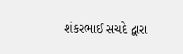શંકરભાઈ સચદે દ્વારા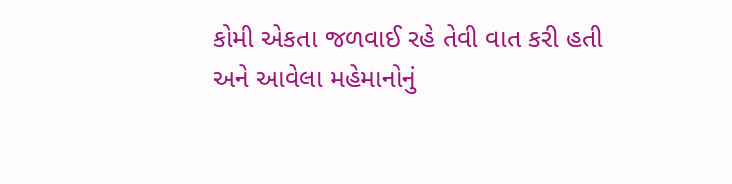કોમી એકતા જળવાઈ રહે તેવી વાત કરી હતી અને આવેલા મહેમાનોનું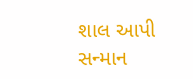શાલ આપી સન્માન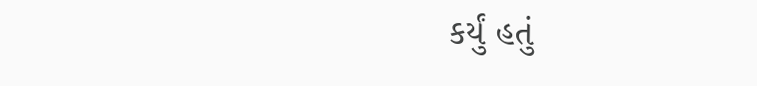કર્યું હતું